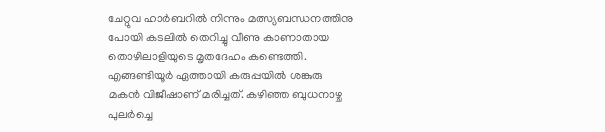ചേറ്റുവ ഹാർബറിൽ നിന്നും മത്സ്യബന്ധനത്തിനു പോയി കടലിൽ തെറിച്ചു വീണു കാണാതായ തൊഴിലാളിയുടെ മൃതദേഹം കണ്ടെത്തി. എങ്ങണ്ടിയൂർ ഏത്തായി കരുപ്പയിൽ ശങ്കുരു മകൻ വിജീഷാണ് മരിച്ചത്. കഴിഞ്ഞ ബുധനാഴ്ച പുലർച്ചെ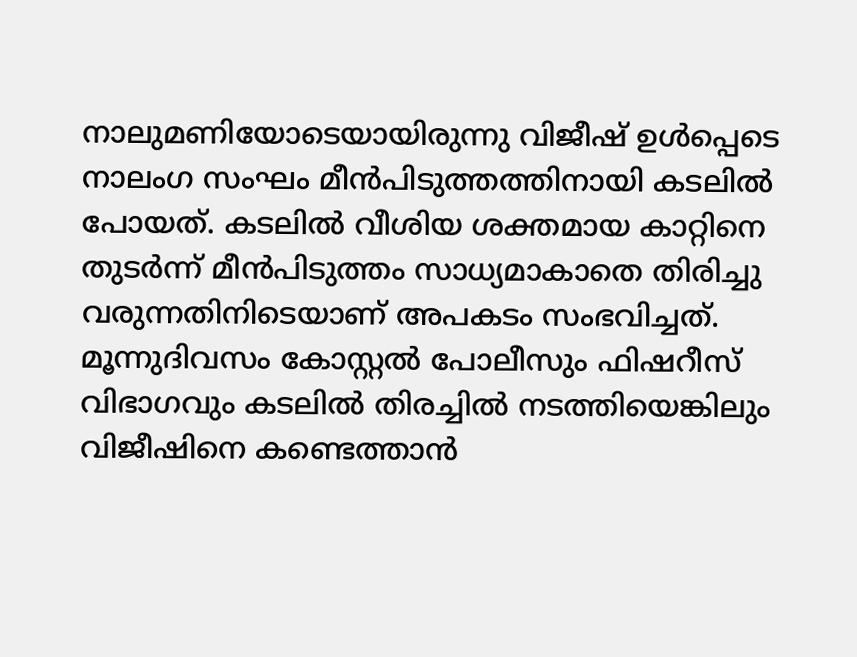നാലുമണിയോടെയായിരുന്നു വിജീഷ് ഉൾപ്പെടെ നാലംഗ സംഘം മീൻപിടുത്തത്തിനായി കടലിൽ പോയത്. കടലിൽ വീശിയ ശക്തമായ കാറ്റിനെ തുടർന്ന് മീൻപിടുത്തം സാധ്യമാകാതെ തിരിച്ചു വരുന്നതിനിടെയാണ് അപകടം സംഭവിച്ചത്. മൂന്നുദിവസം കോസ്റ്റൽ പോലീസും ഫിഷറീസ് വിഭാഗവും കടലിൽ തിരച്ചിൽ നടത്തിയെങ്കിലും വിജീഷിനെ കണ്ടെത്താൻ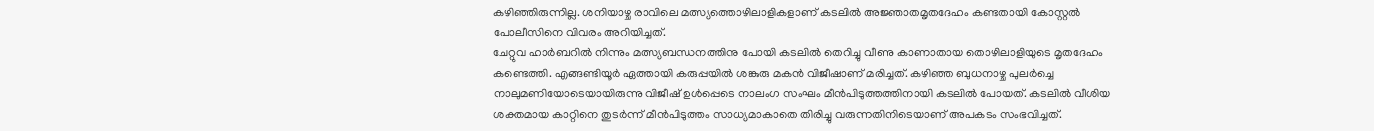കഴിഞ്ഞിരുന്നില്ല. ശനിയാഴ്ച രാവിലെ മത്സ്യത്തൊഴിലാളികളാണ് കടലിൽ അജ്ഞാതമൃതദേഹം കണ്ടതായി കോസ്റ്റൽ പോലീസിനെ വിവരം അറിയിച്ചത്.
ചേറ്റുവ ഹാർബറിൽ നിന്നും മത്സ്യബന്ധനത്തിനു പോയി കടലിൽ തെറിച്ചു വീണു കാണാതായ തൊഴിലാളിയുടെ മൃതദേഹം കണ്ടെത്തി. എങ്ങണ്ടിയൂർ ഏത്തായി കരുപ്പയിൽ ശങ്കുരു മകൻ വിജീഷാണ് മരിച്ചത്. കഴിഞ്ഞ ബുധനാഴ്ച പുലർച്ചെ നാലുമണിയോടെയായിരുന്നു വിജീഷ് ഉൾപ്പെടെ നാലംഗ സംഘം മീൻപിടുത്തത്തിനായി കടലിൽ പോയത്. കടലിൽ വീശിയ ശക്തമായ കാറ്റിനെ തുടർന്ന് മീൻപിടുത്തം സാധ്യമാകാതെ തിരിച്ചു വരുന്നതിനിടെയാണ് അപകടം സംഭവിച്ചത്.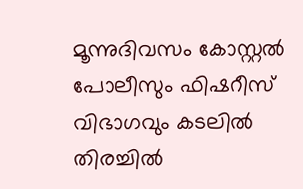മൂന്നുദിവസം കോസ്റ്റൽ പോലീസും ഫിഷറീസ് വിഭാഗവും കടലിൽ തിരച്ചിൽ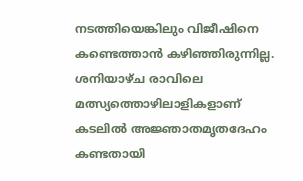നടത്തിയെങ്കിലും വിജീഷിനെ കണ്ടെത്താൻ കഴിഞ്ഞിരുന്നില്ല. ശനിയാഴ്ച രാവിലെ മത്സ്യത്തൊഴിലാളികളാണ് കടലിൽ അജ്ഞാതമൃതദേഹം കണ്ടതായി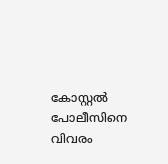കോസ്റ്റൽ പോലീസിനെ വിവരം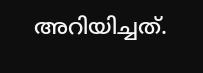അറിയിച്ചത്.